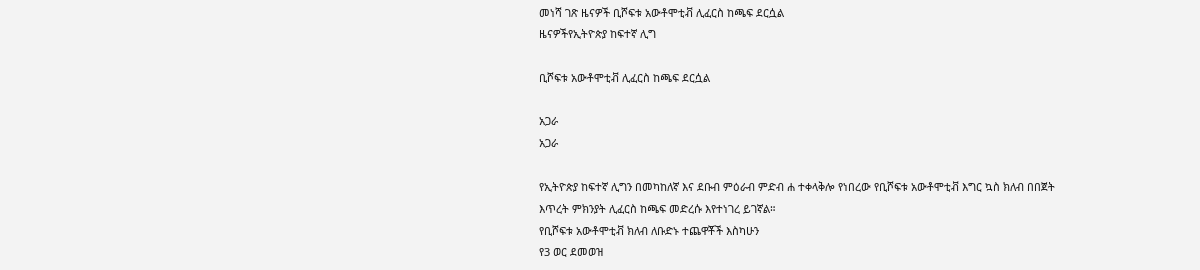መነሻ ገጽ ዜናዎች ቢሾፍቱ አውቶሞቲቭ ሊፈርስ ከጫፍ ደርሷል
ዜናዎችየኢትዮጵያ ከፍተኛ ሊግ

ቢሾፍቱ አውቶሞቲቭ ሊፈርስ ከጫፍ ደርሷል

አጋራ
አጋራ

የኢትዮጵያ ከፍተኛ ሊግን በመካከለኛ እና ደቡብ ምዕራብ ምድብ ሐ ተቀላቅሎ የነበረው የቢሾፍቱ አውቶሞቲቭ እግር ኳስ ክለብ በበጀት እጥረት ምክንያት ሊፈርስ ከጫፍ መድረሱ እየተነገረ ይገኛል።
የቢሾፍቱ አውቶሞቲቭ ክለብ ለቡድኑ ተጨዋቾች እስካሁን
የ3 ወር ደመወዝ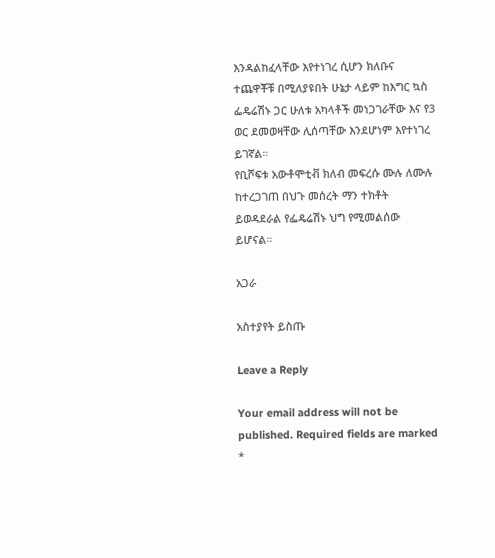እንዳልከፈላቸው እየተነገረ ሲሆን ክለቡና ተጨዋቾቹ በሚለያዩበት ሁኔታ ላይም ከእግር ኳስ ፌዴሬሽኑ ጋር ሁለቱ አካላቶች መነጋገራቸው እና የ3 ወር ደመወዛቸው ሊሰጣቸው እንደሆነም እየተነገረ ይገኛል።
የቢሾፍቱ አውቶሞቲቭ ክለብ መፍረሱ ሙሉ ለሙሉ ከተረጋገጠ በህጉ መሰረት ማን ተክቶት ይወዳደራል የፌዴሬሽኑ ህግ የሚመልሰው ይሆናል።

አጋራ

አስተያየት ይስጡ

Leave a Reply

Your email address will not be published. Required fields are marked *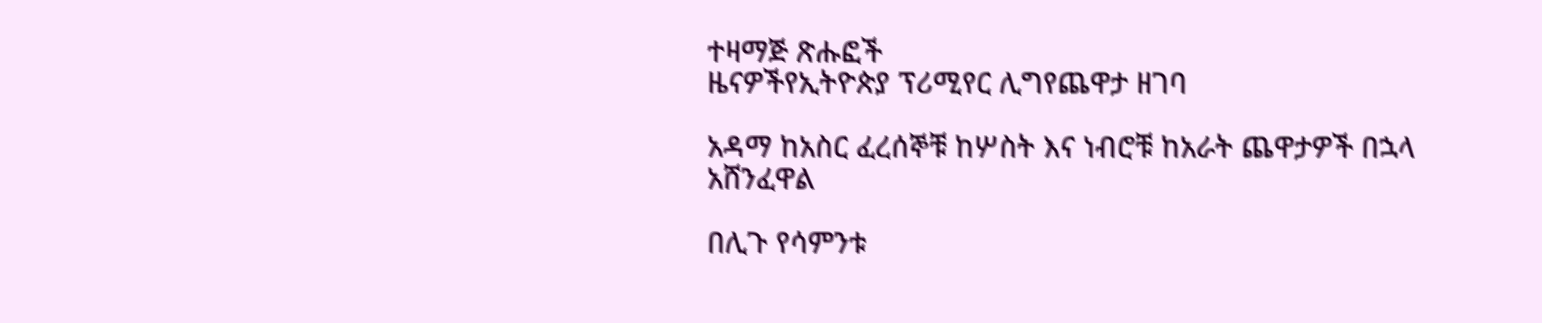ተዛማጅ ጽሑፎች
ዜናዎችየኢትዮጵያ ፕሪሚየር ሊግየጨዋታ ዘገባ

አዳማ ከአስር ፈረሰኞቹ ከሦስት እና ነብሮቹ ከአራት ጨዋታዎች በኋላ አሸንፈዋል

በሊጉ የሳምንቱ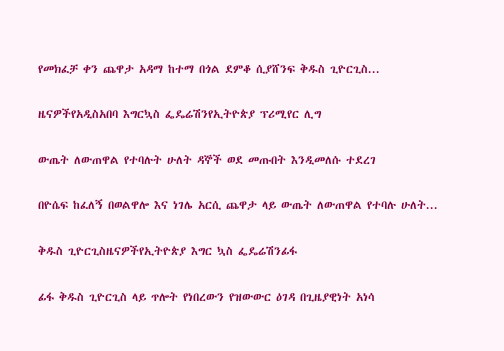የመክፈቻ ቀን ጨዋታ አዳማ ከተማ በጎል ደምቆ ሲያሸንፍ ቅዱስ ጊዮርጊስ...

ዜናዎችየአዲስአበባ እግርኳስ ፌዴሬሽንየኢትዮጵያ ፕሪሚየር ሊግ

ውጤት ለውጠዋል የተባሉት ሁለት ዳኞች ወደ መጡበት እንዲመለሱ ተደረገ

በዮሴፍ ከፈለኝ በወልዋሎ እና ነገሌ አርሲ ጨዋታ ላይ ውጤት ለውጠዋል የተባሉ ሁለት...

ቅዱስ ጊዮርጊስዜናዎችየኢትዮጵያ እግር ኳስ ፌዴሬሽንፊፋ

ፊፋ ቅዱስ ጊዮርጊስ ላይ ጥሎት የነበረውን የዝውውር ዕገዳ በጊዜያዊነት አነሳ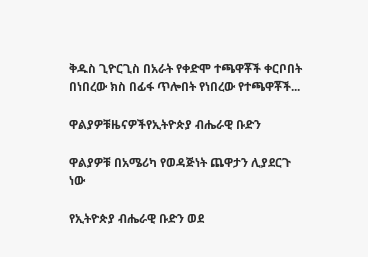ቅዱስ ጊዮርጊስ በአራት የቀድሞ ተጫዋቾች ቀርቦበት በነበረው ክስ በፊፋ ጥሎበት የነበረው የተጫዋቾች...

ዋልያዎቹዜናዎችየኢትዮጵያ ብሔራዊ ቡድን

ዋልያዎቹ በአሜሪካ የወዳጅነት ጨዋታን ሊያደርጉ ነው

የኢትዮጵያ ብሔራዊ ቡድን ወደ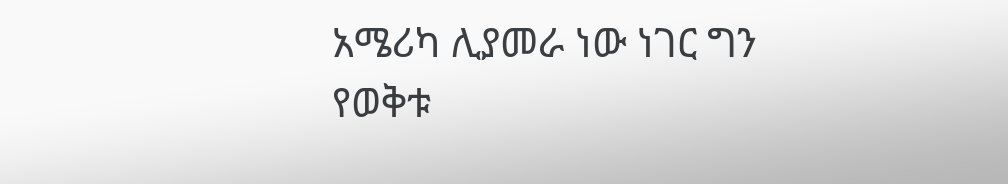አሜሪካ ሊያመራ ነው ነገር ግን የወቅቱ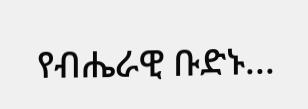የብሔራዊ ቡድኑ...